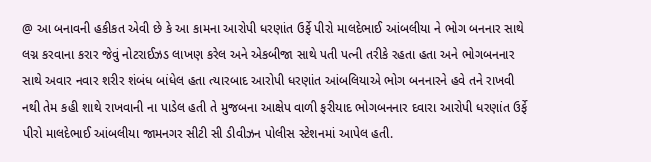@ આ બનાવની હકીકત એવી છે કે આ કામના આરોપી ધરણાંત ઉર્ફે પીરો માલદેભાઈ આંબલીયા ને ભોગ બનનાર સાથે લગ્ન કરવાના કરાર જેવું નોટરાઈઝડ લાખણ કરેલ અને એકબીજા સાથે પતી પત્ની તરીકે રહતા હતા અને ભોગબનનાર સાથે અવાર નવાર શરીર શંબંધ બાંધેલ હતા ત્યારબાદ આરોપી ધરણાંત આંબલિયાએ ભોગ બનનારને હવે તને રાખવી નથી તેમ કહી શાથે રાખવાની ના પાડેલ હતી તે મુજબના આક્ષેપ વાળી ફરીયાદ ભોગબનનાર દવારા આરોપી ધરણાંત ઉર્ફે પીરો માલદેભાઈ આંબલીયા જામનગર સીટી સી ડીવીઝન પોલીસ સ્ટેશનમાં આપેલ હતી.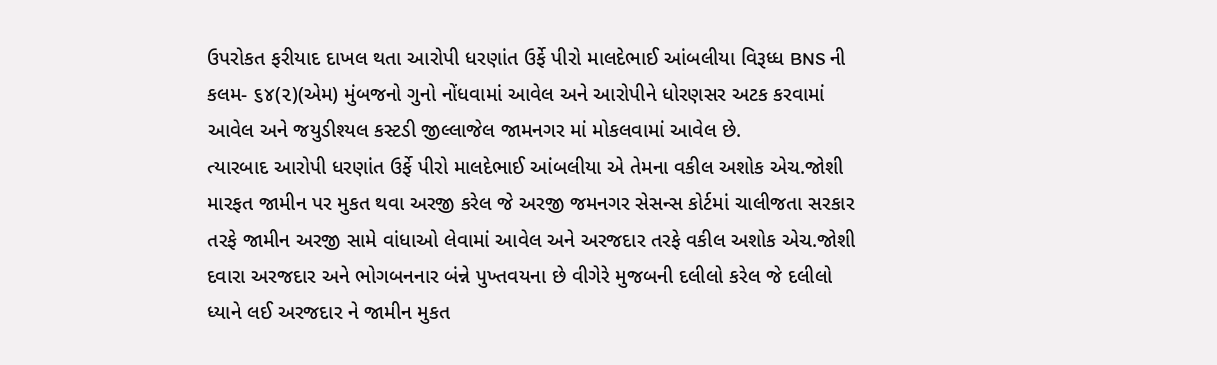ઉપરોકત ફરીયાદ દાખલ થતા આરોપી ધરણાંત ઉર્ફે પીરો માલદેભાઈ આંબલીયા વિરૂધ્ધ BNS ની કલમ- ૬૪(૨)(એમ) મુંબજનો ગુનો નોંધવામાં આવેલ અને આરોપીને ધોરણસર અટક કરવામાં આવેલ અને જયુડીશ્યલ કસ્ટડી જીલ્લાજેલ જામનગર માં મોકલવામાં આવેલ છે.
ત્યારબાદ આરોપી ધરણાંત ઉર્ફે પીરો માલદેભાઈ આંબલીયા એ તેમના વકીલ અશોક એચ.જોશી મારફત જામીન પર મુકત થવા અરજી કરેલ જે અરજી જમનગર સેસન્સ કોર્ટમાં ચાલીજતા સરકાર તરફે જામીન અરજી સામે વાંધાઓ લેવામાં આવેલ અને અરજદાર તરફે વકીલ અશોક એચ.જોશી દવારા અરજદાર અને ભોગબનનાર બંન્ને પુખ્તવયના છે વીગેરે મુજબની દલીલો કરેલ જે દલીલો ધ્યાને લઈ અરજદાર ને જામીન મુકત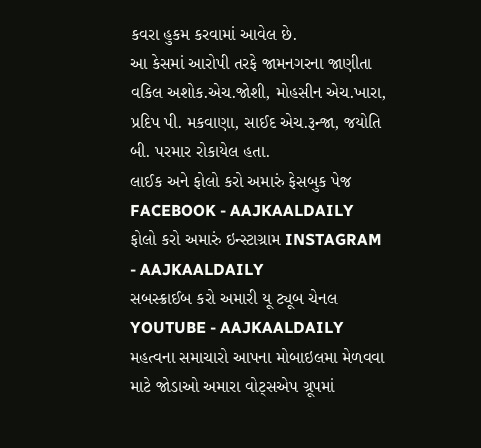કવરા હુકમ કરવામાં આવેલ છે.
આ કેસમાં આરોપી તરફે જામનગરના જાણીતા વકિલ અશોક.એચ.જોશી, મોહસીન એચ.ખારા, પ્રદિપ પી. મકવાણા, સાઈદ એચ.રૂન્જા, જયોતિ બી. પરમાર રોકાયેલ હતા.
લાઈક અને ફોલો કરો અમારું ફેસબુક પેજ FACEBOOK - AAJKAALDAILY
ફોલો કરો અમારું ઇન્સ્ટાગ્રામ INSTAGRAM - AAJKAALDAILY
સબસ્ક્રાઈબ કરો અમારી યૂ ટ્યૂબ ચેનલ YOUTUBE - AAJKAALDAILY
મહત્વના સમાચારો આપના મોબાઇલમા મેળવવા માટે જોડાઓ અમારા વોટ્સએપ ગ્રૂપમાં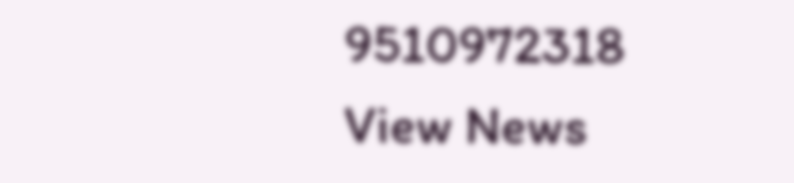9510972318
View News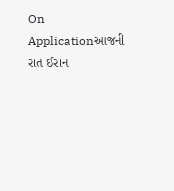On Applicationઆજની રાત ઈરાન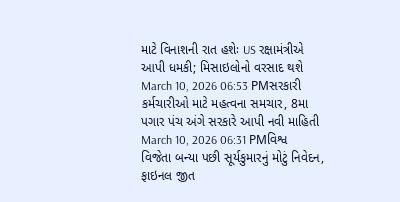માટે વિનાશની રાત હશેઃ US રક્ષામંત્રીએ આપી ધમકી; મિસાઇલોનો વરસાદ થશે
March 10, 2026 06:53 PMસરકારી કર્મચારીઓ માટે મહત્વના સમચાર, 8મા પગાર પંચ અંગે સરકારે આપી નવી માહિતી
March 10, 2026 06:31 PMવિશ્વ વિજેતા બન્યા પછી સૂર્યકુમારનું મોટું નિવેદન, ફાઇનલ જીત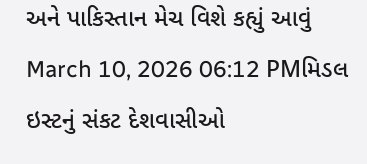અને પાકિસ્તાન મેચ વિશે કહ્યું આવું
March 10, 2026 06:12 PMમિડલ ઇસ્ટનું સંકટ દેશવાસીઓ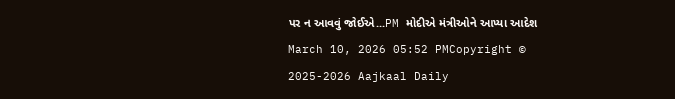પર ન આવવું જોઈએ...PM મોદીએ મંત્રીઓને આપ્યા આદેશ
March 10, 2026 05:52 PMCopyright © 2025-2026 Aajkaal Daily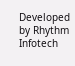Developed by Rhythm Infotech